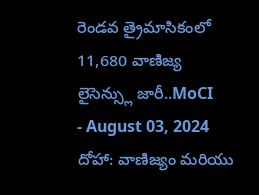రెండవ త్రైమాసికంలో 11,680 వాణిజ్య లైసెన్స్లు జారీ..MoCI
- August 03, 2024
దోహా: వాణిజ్యం మరియు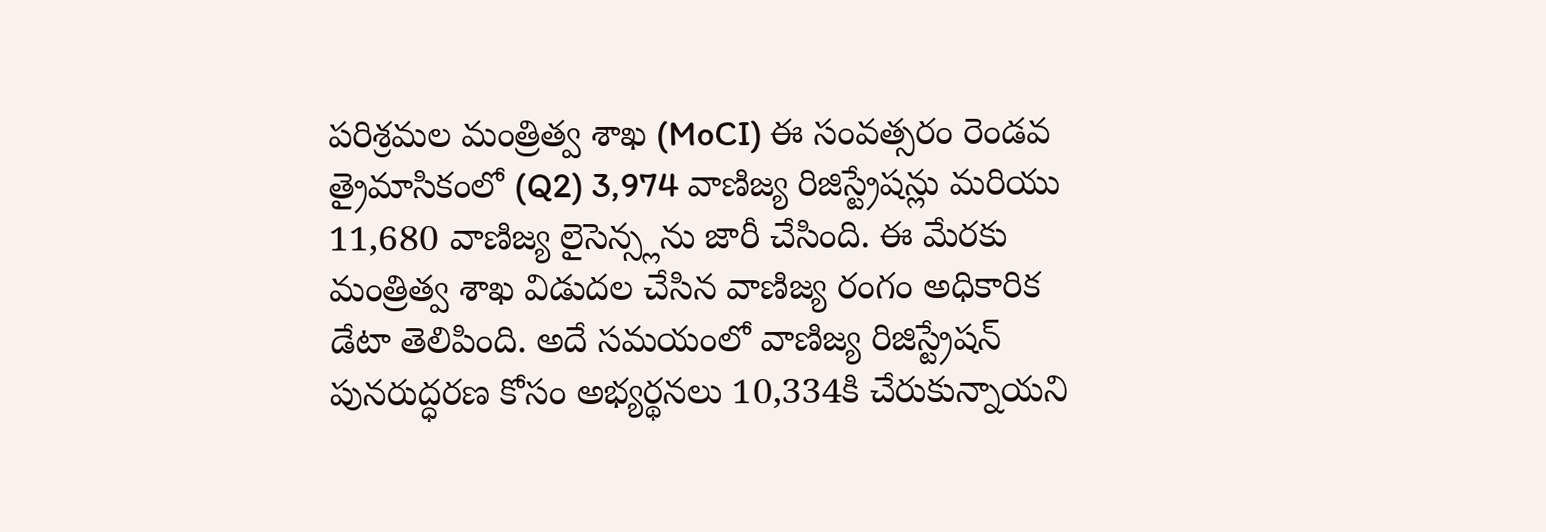పరిశ్రమల మంత్రిత్వ శాఖ (MoCI) ఈ సంవత్సరం రెండవ త్రైమాసికంలో (Q2) 3,974 వాణిజ్య రిజిస్ట్రేషన్లు మరియు 11,680 వాణిజ్య లైసెన్స్లను జారీ చేసింది. ఈ మేరకు మంత్రిత్వ శాఖ విడుదల చేసిన వాణిజ్య రంగం అధికారిక డేటా తెలిపింది. అదే సమయంలో వాణిజ్య రిజిస్ట్రేషన్ పునరుద్ధరణ కోసం అభ్యర్థనలు 10,334కి చేరుకున్నాయని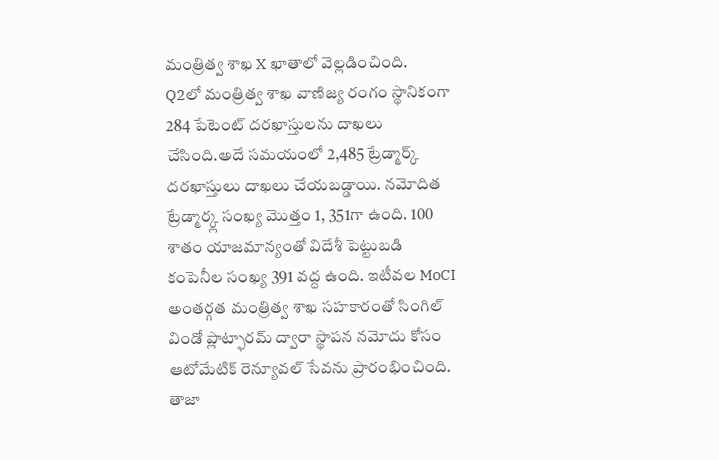మంత్రిత్వ శాఖ X ఖాతాలో వెల్లడించింది.
Q2లో మంత్రిత్వ శాఖ వాణిజ్య రంగం స్థానికంగా 284 పేటెంట్ దరఖాస్తులను దాఖలు చేసింది.అదే సమయంలో 2,485 ట్రేడ్మార్క్ దరఖాస్తులు దాఖలు చేయబడ్డాయి. నమోదిత ట్రేడ్మార్క్ల సంఖ్య మొత్తం 1, 351గా ఉంది. 100 శాతం యాజమాన్యంతో విదేశీ పెట్టుబడి కంపెనీల సంఖ్య 391 వద్ద ఉంది. ఇటీవల MoCI అంతర్గత మంత్రిత్వ శాఖ సహకారంతో సింగిల్ విండో ప్లాట్ఫారమ్ ద్వారా స్థాపన నమోదు కోసం ఆటోమేటిక్ రెన్యూవల్ సేవను ప్రారంభించింది.
తాజా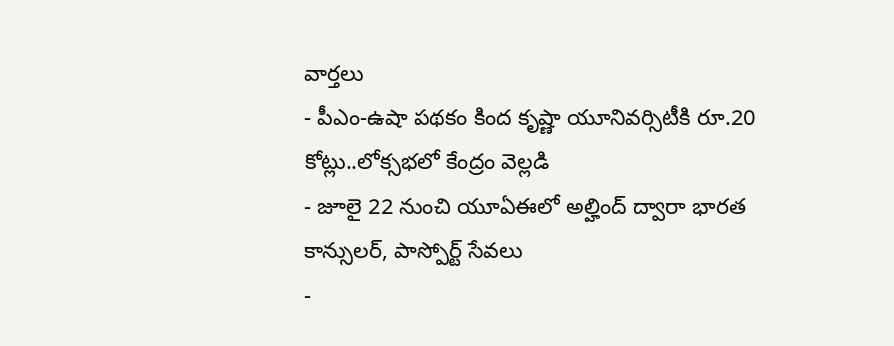వార్తలు
- పీఎం-ఉషా పథకం కింద కృష్ణా యూనివర్సిటీకి రూ.20 కోట్లు..లోక్సభలో కేంద్రం వెల్లడి
- జూలై 22 నుంచి యూఏఈలో అల్హింద్ ద్వారా భారత కాన్సులర్, పాస్పోర్ట్ సేవలు
-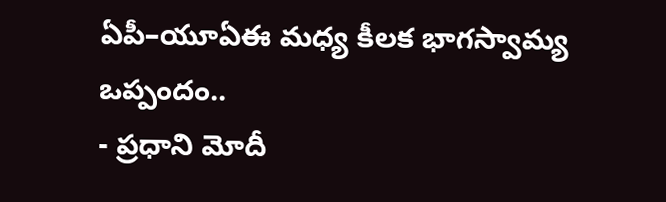ఏపీ–యూఏఈ మధ్య కీలక భాగస్వామ్య ఒప్పందం..
- ప్రధాని మోదీ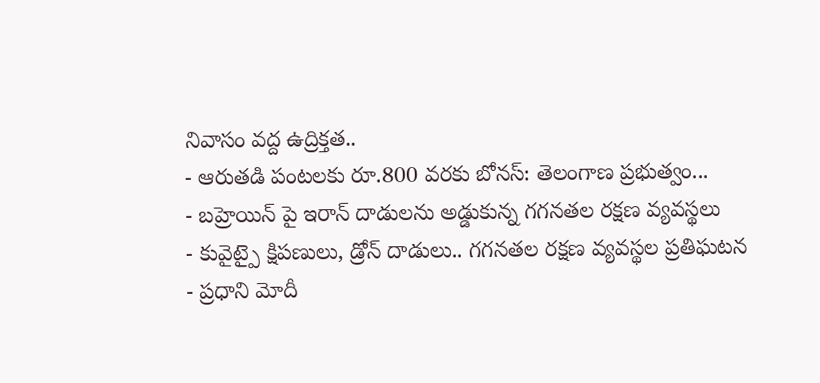నివాసం వద్ద ఉద్రిక్తత..
- ఆరుతడి పంటలకు రూ.800 వరకు బోనస్: తెలంగాణ ప్రభుత్వం...
- బహ్రెయిన్ పై ఇరాన్ దాడులను అడ్డుకున్న గగనతల రక్షణ వ్యవస్థలు
- కువైట్పై క్షిపణులు, డ్రోన్ దాడులు.. గగనతల రక్షణ వ్యవస్థల ప్రతిఘటన
- ప్రధాని మోదీ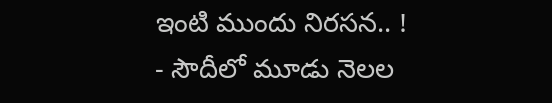ఇంటి ముందు నిరసన.. !
- సౌదీలో మూడు నెలల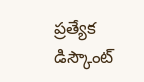ప్రత్యేక డిస్కౌంట్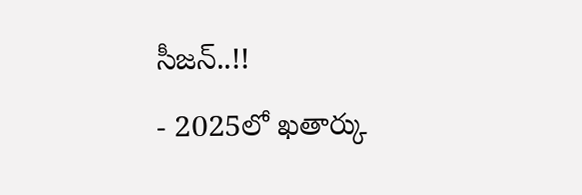సీజన్..!!
- 2025లో ఖతార్కు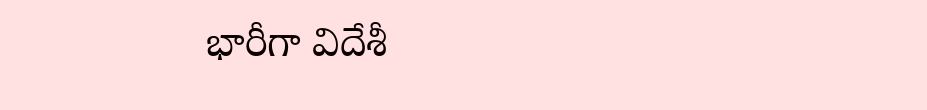భారీగా విదేశీ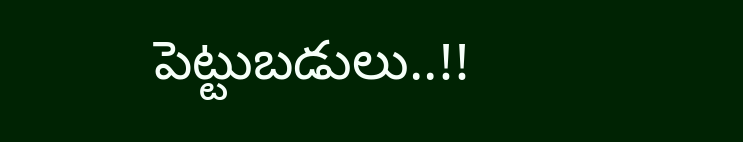పెట్టుబడులు..!!